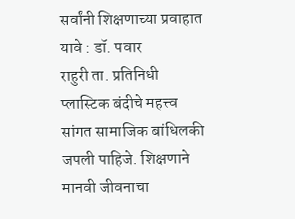सर्वांनी शिक्षणाच्या प्रवाहात यावे : डॉ. पवार
राहुरी ता. प्रतिनिधी
प्लास्टिक बंदीचे महत्त्व सांगत सामाजिक बांधिलकी जपली पाहिजे. शिक्षणाने मानवी जीवनाचा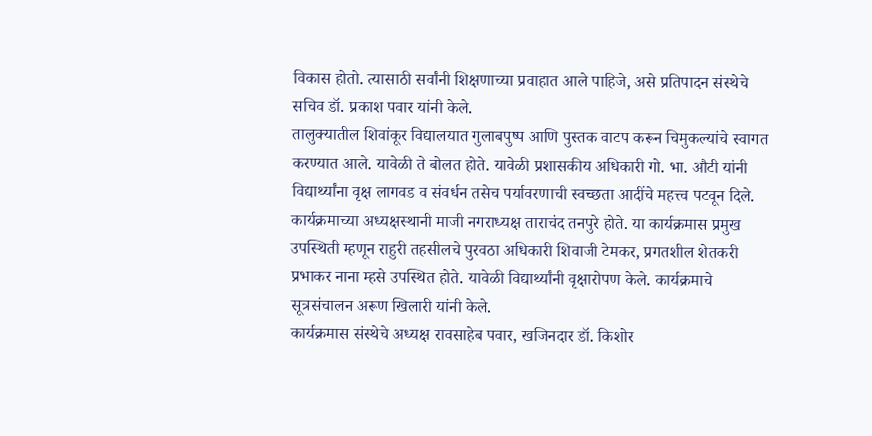विकास होतो. त्यासाठी सर्वांनी शिक्षणाच्या प्रवाहात आले पाहिजे, असे प्रतिपादन संस्थेचे सचिव डॉ. प्रकाश पवार यांनी केले.
तालुक्यातील शिवांकूर विद्यालयात गुलाबपुष्प आणि पुस्तक वाटप करून चिमुकल्यांचे स्वागत करण्यात आले. यावेळी ते बोलत होते. यावेळी प्रशासकीय अधिकारी गो. भा. औटी यांनी विद्यार्थ्यांना वृक्ष लागवड व संवर्धन तसेच पर्यावरणाची स्वच्छता आदींचे महत्त्व पटवून दिले. कार्यक्रमाच्या अध्यक्षस्थानी माजी नगराध्यक्ष ताराचंद तनपुरे होते. या कार्यक्रमास प्रमुख उपस्थिती म्हणून राहुरी तहसीलचे पुरवठा अधिकारी शिवाजी टेमकर, प्रगतशील शेतकरी प्रभाकर नाना म्हसे उपस्थित होते. यावेळी विद्यार्थ्यांनी वृक्षारोपण केले. कार्यक्रमाचे सूत्रसंचालन अरूण खिलारी यांनी केले.
कार्यक्रमास संस्थेचे अध्यक्ष रावसाहेब पवार, खजिनदार डॉ. किशोर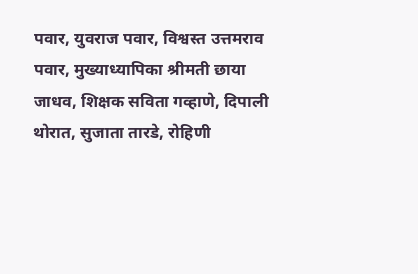पवार, युवराज पवार, विश्वस्त उत्तमराव पवार, मुख्याध्यापिका श्रीमती छाया जाधव, शिक्षक सविता गव्हाणे, दिपाली थोरात, सुजाता तारडे, रोहिणी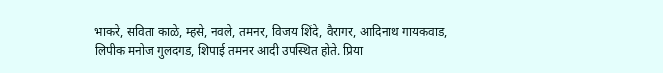भाकरे, सविता काळे, म्हसे, नवले, तमनर, विजय शिंदे, वैरागर, आदिनाथ गायकवाड, लिपीक मनोज गुलदगड, शिपाई तमनर आदी उपस्थित होते. प्रिया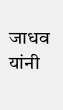जाधव यांनी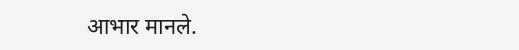आभार मानले.